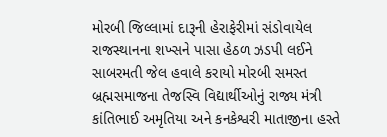મોરબી જિલ્લામાં દારૂની હેરાફેરીમાં સંડોવાયેલ રાજસ્થાનના શખ્સને પાસા હેઠળ ઝડપી લઈને સાબરમતી જેલ હવાલે કરાયો મોરબી સમસ્ત બ્રહ્મસમાજના તેજસ્વિ વિદ્યાર્થીઓનું રાજ્ય મંત્રી કાંતિભાઈ અમૃતિયા અને કનકેશ્વરી માતાજીના હસ્તે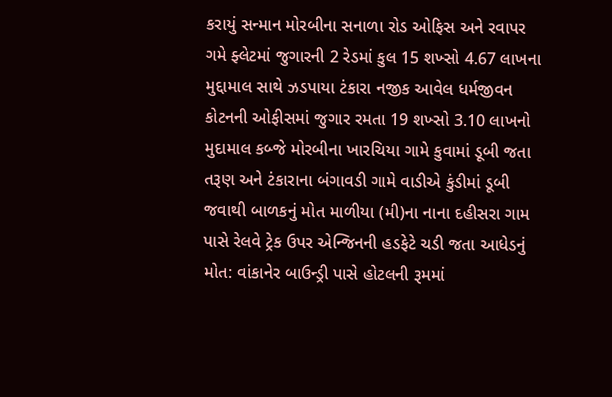કરાયું સન્માન મોરબીના સનાળા રોડ ઓફિસ અને રવાપર ગમે ફ્લેટમાં જુગારની 2 રેડમાં કુલ 15 શખ્સો 4.67 લાખના મુદ્દામાલ સાથે ઝડપાયા ટંકારા નજીક આવેલ ધર્મજીવન કોટનની ઓફીસમાં જુગાર રમતા 19 શખ્સો 3.10 લાખનો મુદામાલ કબ્જે મોરબીના ખારચિયા ગામે કુવામાં ડૂબી જતા તરૂણ અને ટંકારાના બંગાવડી ગામે વાડીએ કુંડીમાં ડૂબી જવાથી બાળકનું મોત માળીયા (મી)ના નાના દહીસરા ગામ પાસે રેલવે ટ્રેક ઉપર એન્જિનની હડફેટે ચડી જતા આધેડનું મોત: વાંકાનેર બાઉન્ડ્રી પાસે હોટલની રૂમમાં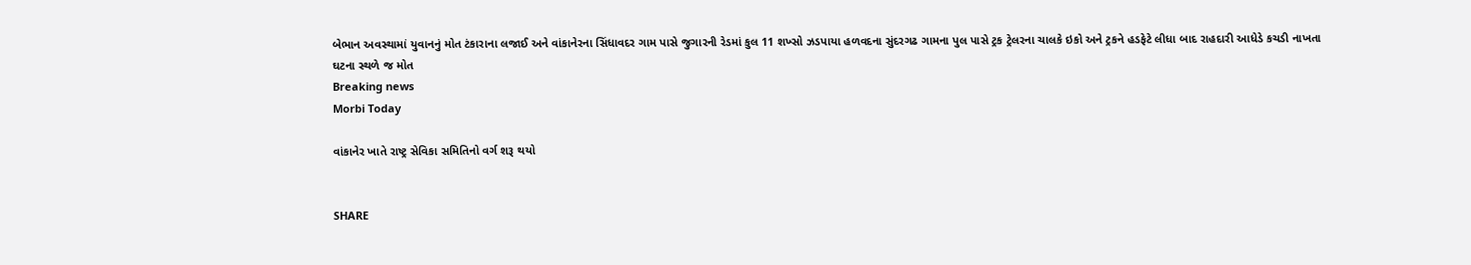બેભાન અવસ્થામાં યુવાનનું મોત ટંકારાના લજાઈ અને વાંકાનેરના સિંધાવદર ગામ પાસે જુગારની રેડમાં કુલ 11 શખ્સો ઝડપાયા હળવદના સુંદરગઢ ગામના પુલ પાસે ટ્રક ટ્રેલરના ચાલકે ઇકો અને ટ્રકને હડફેટે લીધા બાદ રાહદારી આધેડે કચડી નાખતા ઘટના સ્થળે જ મોત
Breaking news
Morbi Today

વાંકાનેર ખાતે રાષ્ટ્ર સેવિકા સમિતિનો વર્ગ શરૂ થયો


SHARE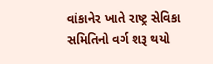વાંકાનેર ખાતે રાષ્ટ્ર સેવિકા સમિતિનો વર્ગ શરૂ થયો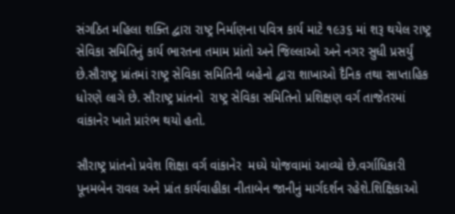સંગઠિત મહિલા શક્તિ દ્વારા રાષ્ટ્ર નિર્માણના પવિત્ર કાર્ય માટે ૧૯૩૬ માં શરૂ થયેલ રાષ્ટ્ર સેવિકા સમિતિનું કાર્ય ભારતના તમામ પ્રાંતો અને જિલ્લાઓ અને નગર સુધી પ્રસર્યું છે.સૌરાષ્ટ્ર પ્રાંતમાં રાષ્ટ્ર સેવિકા સમિતિની બહેનો દ્વારા શાખાઓ દૈનિક તથા સાપ્તાહિક ધોરણે લાગે છે. સૌરાષ્ટ્ર પ્રાંતનો  રાષ્ટ્ર સેવિકા સમિતિનો પ્રશિક્ષણ વર્ગ તાજેતરમાં વાંકાનેર ખાતે પ્રારંભ થયો હતો.

સૌરાષ્ટ્ર પ્રાંતનો પ્રવેશ શિક્ષા વર્ગ વાંકાનેર  મધ્યે યોજવામાં આવ્યો છે.વર્ગાધિકારી પૂનમબેન રાવલ અને પ્રાંત કાર્યવાહીકા નીતાબેન જાનીનું માર્ગદર્શન રહેશે.શિક્ષિકાઓ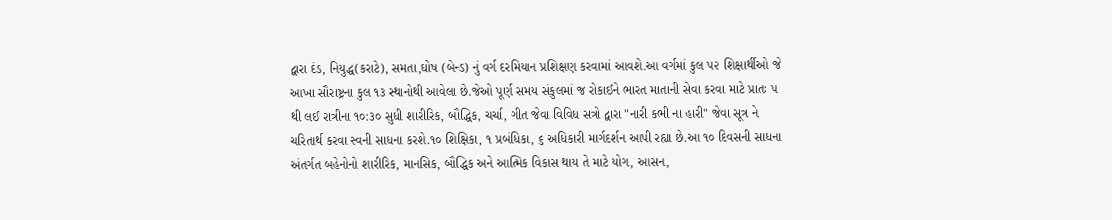દ્વારા દંડ, નિયુદ્ધ(કરાટે), સમતા,ઘોષ (બેન્ડ) નું વર્ગ દરમિયાન પ્રશિક્ષણ કરવામાં આવશે.આ વર્ગમાં કુલ ૫૨ શિક્ષાર્થીઓ જે આખા સૌરાષ્ટ્રના કુલ ૧૩ સ્થાનોથી આવેલા છે.જેઓ પૂર્ણ સમય સંકુલમાં જ રોકાઈને ભારત માતાની સેવા કરવા માટે પ્રાતઃ ૫ થી લઈ રાત્રીના ૧૦:૩૦ સુધી શારીરિક, બૌદ્ધિક, ચર્ચા, ગીત જેવા વિવિધ સત્રો દ્વારા "નારી કભી ના હારી" જેવા સૂત્ર ને ચરિતાર્થ કરવા સ્વની સાધના કરશે.૧૦ શિક્ષિકા, ૧ પ્રબંધિકા, ૬ અધિકારી માર્ગદર્શન આપી રહ્યા છે.આ ૧૦ દિવસની સાધના અંતર્ગત બહેનોનો શારીરિક, માનસિક, બૌદ્ધિક અને આત્મિક વિકાસ થાય તે માટે યોગ, આસન,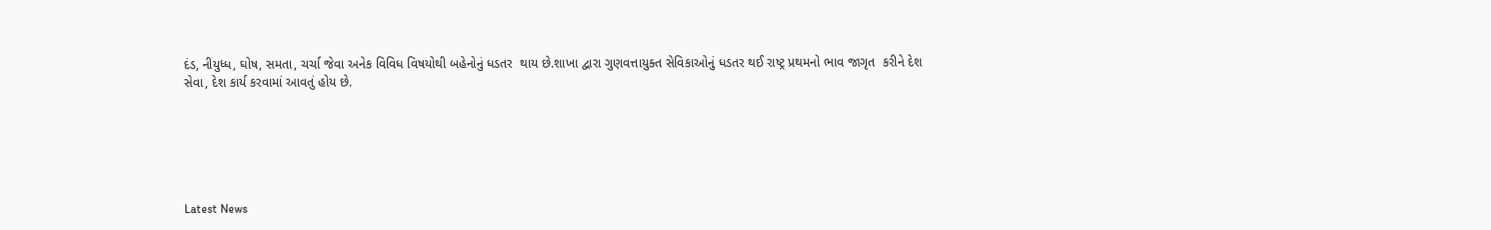દંડ, નીયુધ્ધ, ઘોષ, સમતા, ચર્ચા જેવા અનેક વિવિધ વિષયોથી બહેનોનું ધડતર  થાય છે.શાખા દ્વારા ગુણવત્તાયુક્ત સેવિકાઓનું ધડતર થઈ રાષ્ટ્ર પ્રથમનો ભાવ જાગૃત  કરીને દેશ સેવા, દેશ કાર્ય કરવામાં આવતું હોય છે.






Latest News